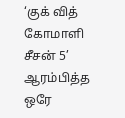‘குக் வித் கோமாளி சீசன் 5’ ஆரம்பித்த ஒரே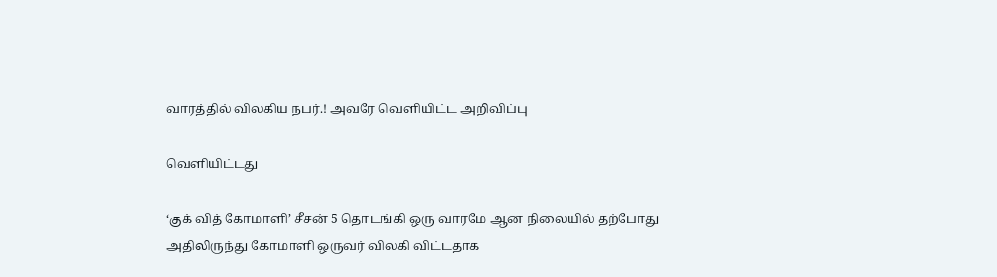வாரத்தில் விலகிய நபர்.! அவரே வெளியிட்ட அறிவிப்பு

வெளியிட்டது

‘குக் வித் கோமாளி’ சீசன் 5 தொடங்கி ஒரு வாரமே ஆன நிலையில் தற்போது அதிலிருந்து கோமாளி ஒருவர் விலகி விட்டதாக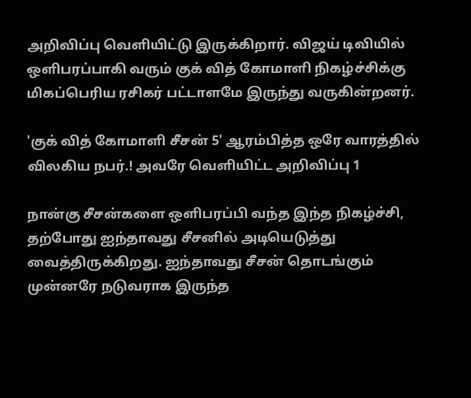அறிவிப்பு வெளியிட்டு இருக்கிறார். விஜய் டிவியில் ஒளிபரப்பாகி வரும் குக் வித் கோமாளி நிகழ்ச்சிக்கு மிகப்பெரிய ரசிகர் பட்டாளமே இருந்து வருகின்றனர்.

'குக் வித் கோமாளி சீசன் 5' ஆரம்பித்த ஒரே வாரத்தில் விலகிய நபர்.! அவரே வெளியிட்ட அறிவிப்பு 1

நான்கு சீசன்களை ஒளிபரப்பி வந்த இந்த நிகழ்ச்சி, தற்போது ஐந்தாவது சீசனில் அடியெடுத்து வைத்திருக்கிறது. ஐந்தாவது சீசன் தொடங்கும் முன்னரே நடுவராக இருந்த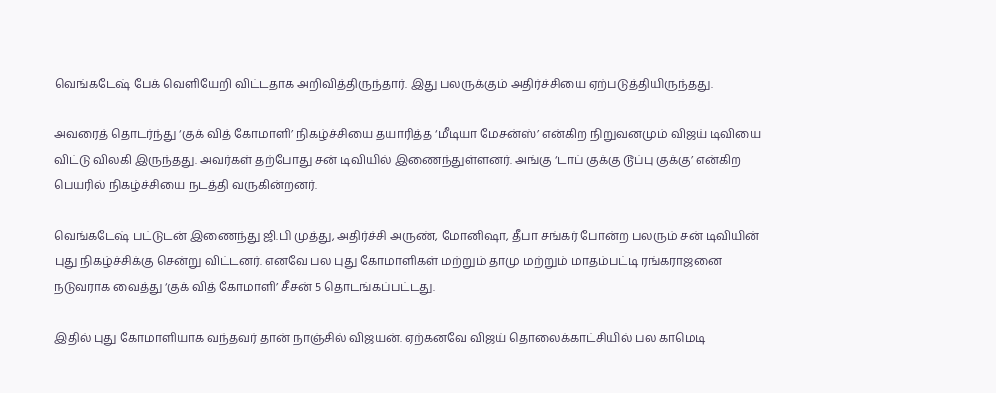வெங்கடேஷ் பேக் வெளியேறி விட்டதாக அறிவித்திருந்தார். இது பலருக்கும் அதிர்ச்சியை ஏற்படுத்தியிருந்தது.

அவரைத் தொடர்ந்து ‘குக் வித் கோமாளி’ நிகழ்ச்சியை தயாரித்த ‘மீடியா மேசன்ஸ்’ என்கிற நிறுவனமும் விஜய் டிவியை விட்டு விலகி இருந்தது. அவர்கள் தற்போது சன் டிவியில் இணைந்துள்ளனர். அங்கு ‘டாப் குக்கு டூப்பு குக்கு’ என்கிற பெயரில் நிகழ்ச்சியை நடத்தி வருகின்றனர்.

வெங்கடேஷ் பட்டுடன் இணைந்து ஜி.பி முத்து, அதிர்ச்சி அருண், மோனிஷா, தீபா சங்கர் போன்ற பலரும் சன் டிவியின் புது நிகழ்ச்சிக்கு சென்று விட்டனர். எனவே பல புது கோமாளிகள் மற்றும் தாமு மற்றும் மாதம்பட்டி ரங்கராஜனை நடுவராக வைத்து ‘குக் வித் கோமாளி’ சீசன் 5 தொடங்கப்பட்டது.

இதில் புது கோமாளியாக வந்தவர் தான் நாஞ்சில் விஜயன். ஏற்கனவே விஜய் தொலைக்காட்சியில் பல காமெடி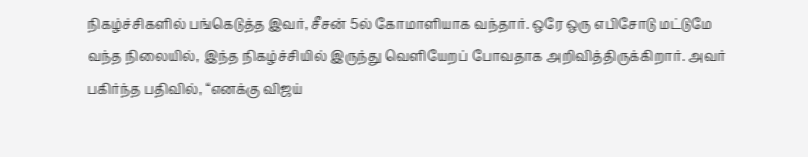நிகழ்ச்சிகளில் பங்கெடுத்த இவர், சீசன் 5ல் கோமாளியாக வந்தார். ஒரே ஒரு எபிசோடு மட்டுமே வந்த நிலையில், இந்த நிகழ்ச்சியில் இருந்து வெளியேறப் போவதாக அறிவித்திருக்கிறார். அவர் பகிர்ந்த பதிவில், “எனக்கு விஜய்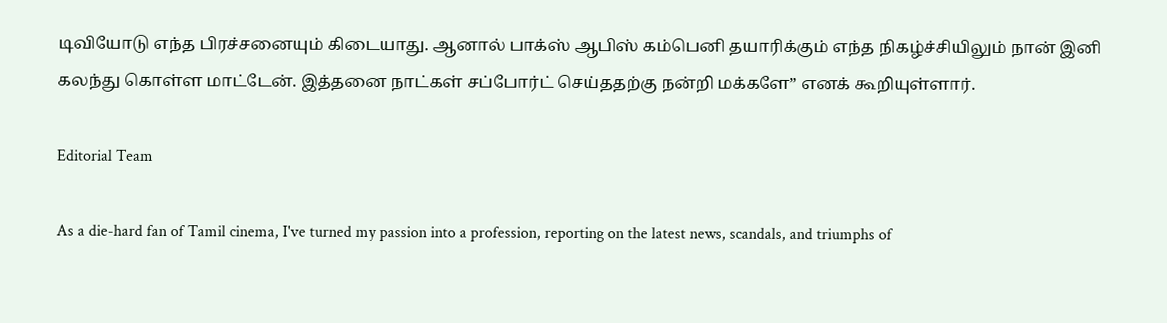டிவியோடு எந்த பிரச்சனையும் கிடையாது. ஆனால் பாக்ஸ் ஆபிஸ் கம்பெனி தயாரிக்கும் எந்த நிகழ்ச்சியிலும் நான் இனி கலந்து கொள்ள மாட்டேன். இத்தனை நாட்கள் சப்போர்ட் செய்ததற்கு நன்றி மக்களே” எனக் கூறியுள்ளார்.

Editorial Team

As a die-hard fan of Tamil cinema, I've turned my passion into a profession, reporting on the latest news, scandals, and triumphs of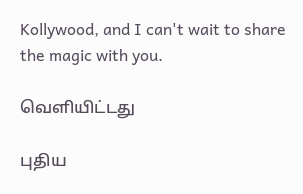Kollywood, and I can't wait to share the magic with you.

வெளியிட்டது

புதிய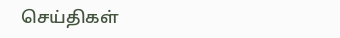செய்திகள்